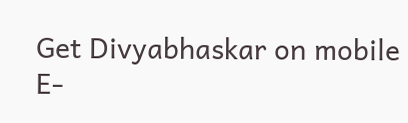Get Divyabhaskar on mobile   E-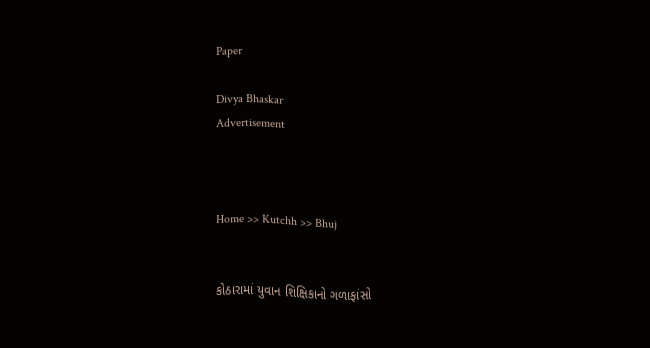Paper

Divya Bhaskar
Advertisement



Home >> Kutchh >> Bhuj


કોઠારામાં યુવાન શિક્ષિકાનો ગળાફાંસો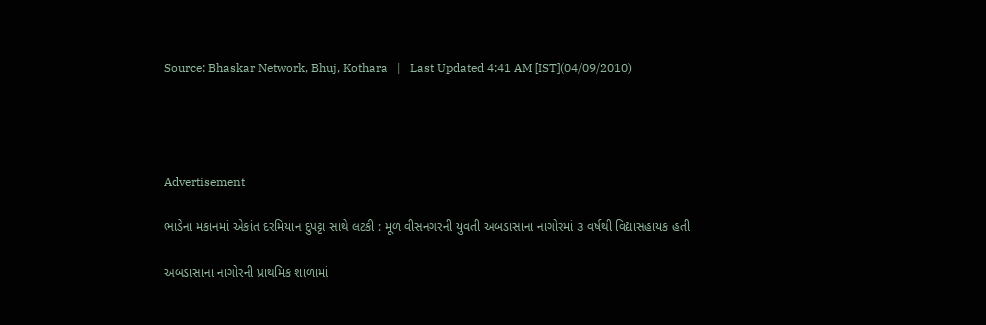Source: Bhaskar Network, Bhuj, Kothara   |   Last Updated 4:41 AM [IST](04/09/2010)




Advertisement

ભાડેના મકાનમાં એકાંત દરમિયાન દુપટ્ટા સાથે લટકી : મૂળ વીસનગરની યુવતી અબડાસાના નાગોરમાં ૩ વર્ષથી વિદ્યાસહાયક હતી

અબડાસાના નાગોરની પ્રાથમિક શાળામાં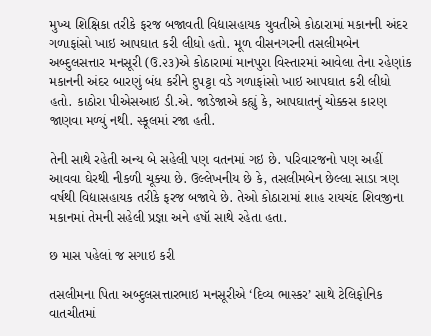મુખ્ય શિક્ષિકા તરીકે ફરજ બજાવતી વિદ્યાસહાયક યુવતીએ કોઠારામાં મકાનની અંદર ગળાફાંસો ખાઇ આપઘાત કરી લીધો હતો. મૂળ વીસનગરની તસલીમબેન અબ્દુલસત્તાર મનસૂરી (ઉ.૨૩)એ કોઠારામાં માનપુરા વિસ્તારમાં આવેલા તેના રહેણાંક મકાનની અંદર બારણું બંધ કરીને દુપટ્ટા વડે ગળાફાંસો ખાઇ આપઘાત કરી લીધો હતો. કાઠોરા પીએસઆઇ ડી.એ. જાડેજાએ કહ્યું કે, આપઘાતનું ચોક્કસ કારણ જાણવા મળ્યું નથી. સ્કૂલમાં રજા હતી.

તેની સાથે રહેતી અન્ય બે સહેલી પણ વતનમાં ગઇ છે. પરિવારજનો પણ અહીં આવવા ઘેરથી નીકળી ચૂક્યા છે. ઉલ્લેખનીય છે કે, તસલીમબેન છેલ્લા સાડા ત્રણ વર્ષથી વિદ્યાસહાયક તરીકે ફરજ બજાવે છે. તેઓ કોઠારામાં શાહ રાયચંદ શિવજીના મકાનમાં તેમની સહેલી પ્રજ્ઞા અને હષૉ સાથે રહેતા હતા.

છ માસ પહેલાં જ સગાઇ કરી

તસલીમના પિતા અબ્દુલસત્તારભાઇ મનસૂરીએ ‘દિવ્ય ભાસ્કર’ સાથે ટેલિફોનિક વાતચીતમાં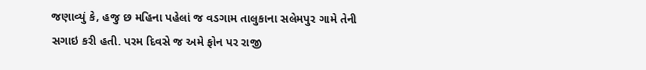જણાવ્યું કે, હજુ છ મહિના પહેલાં જ વડગામ તાલુકાના સલેમપુર ગામે તેની સગાઇ કરી હતી. પરમ દિવસે જ અમે ફોન પર રાજી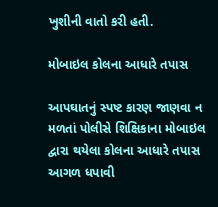ખુશીની વાતો કરી હતી.

મોબાઇલ કોલના આધારે તપાસ

આપઘાતનું સ્પષ્ટ કારણ જાણવા ન મળતાં પોલીસે શિક્ષિકાના મોબાઇલ દ્વારા થયેલા કોલના આધારે તપાસ આગળ ધપાવી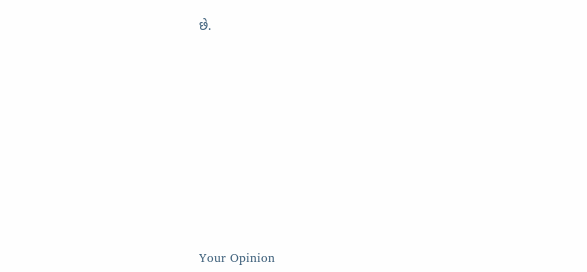છે.











Your Opinion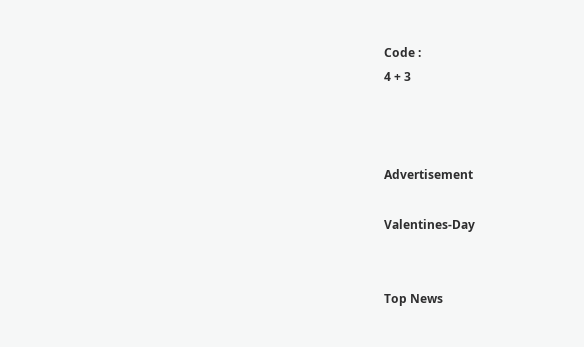Code :
4 + 3



Advertisement

Valentines-Day


Top News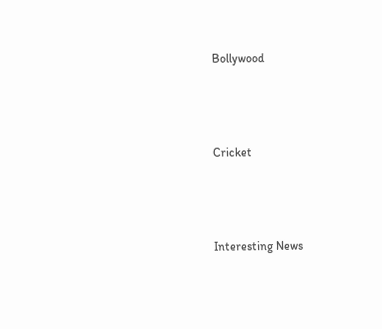Bollywood



Cricket



Interesting News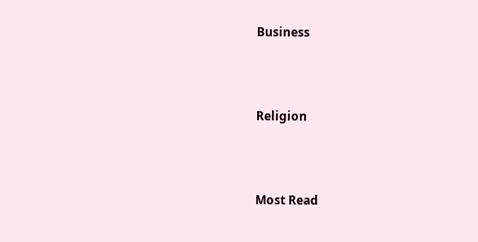Business



Religion



Most Read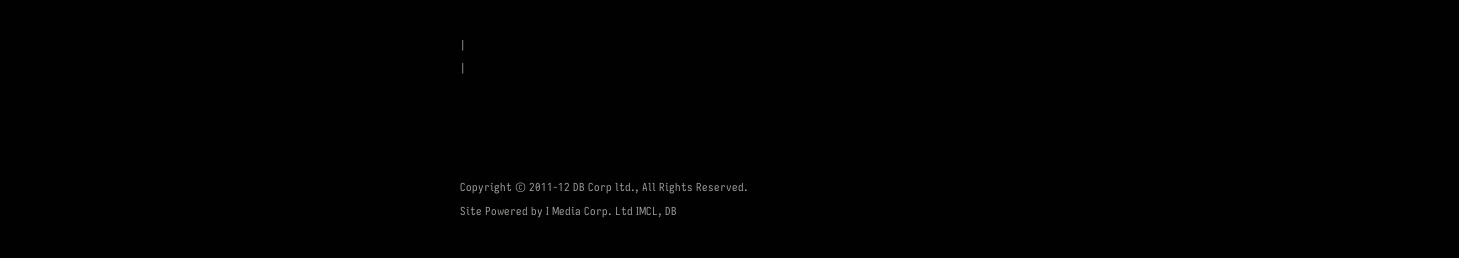|
|




Copyright © 2011-12 DB Corp ltd., All Rights Reserved.
Site Powered by I Media Corp. Ltd IMCL, DB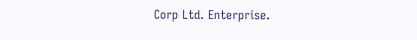Corp Ltd. Enterprise.